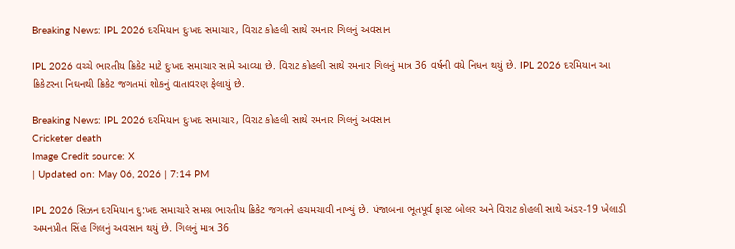Breaking News: IPL 2026 દરમિયાન દુઃખદ સમાચાર, વિરાટ કોહલી સાથે રમનાર ગિલનું અવસાન

IPL 2026 વચ્ચે ભારતીય ક્રિકેટ માટે દુઃખદ સમાચાર સામે આવ્યા છે. વિરાટ કોહલી સાથે રમનાર ગિલનું માત્ર 36 વર્ષની વયે નિધન થયું છે. IPL 2026 દરમિયાન આ ક્રિકેટરના નિઘનથી ક્રિકેટ જગતમાં શોકનું વાતાવરણ ફેલાયું છે.

Breaking News: IPL 2026 દરમિયાન દુઃખદ સમાચાર, વિરાટ કોહલી સાથે રમનાર ગિલનું અવસાન
Cricketer death
Image Credit source: X
| Updated on: May 06, 2026 | 7:14 PM

IPL 2026 સિઝન દરમિયાન દુ:ખદ સમાચારે સમગ્ર ભારતીય ક્રિકેટ જગતને હચમચાવી નાખ્યું છે. પંજાબના ભૂતપૂર્વ ફાસ્ટ બોલર અને વિરાટ કોહલી સાથે અંડર-19 ખેલાડી અમનપ્રીત સિંહ ગિલનું અવસાન થયું છે. ગિલનું માત્ર 36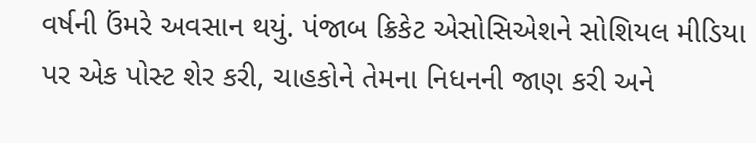વર્ષની ઉંમરે અવસાન થયું. પંજાબ ક્રિકેટ એસોસિએશને સોશિયલ મીડિયા પર એક પોસ્ટ શેર કરી, ચાહકોને તેમના નિધનની જાણ કરી અને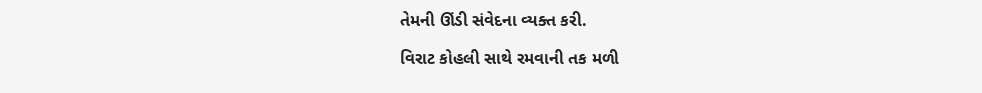તેમની ઊંડી સંવેદના વ્યક્ત કરી.

વિરાટ કોહલી સાથે રમવાની તક મળી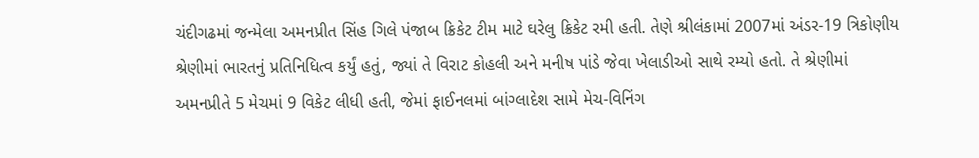ચંદીગઢમાં જન્મેલા અમનપ્રીત સિંહ ગિલે પંજાબ ક્રિકેટ ટીમ માટે ઘરેલુ ક્રિકેટ રમી હતી. તેણે શ્રીલંકામાં 2007માં અંડર-19 ત્રિકોણીય શ્રેણીમાં ભારતનું પ્રતિનિધિત્વ કર્યું હતું, જ્યાં તે વિરાટ કોહલી અને મનીષ પાંડે જેવા ખેલાડીઓ સાથે રમ્યો હતો. તે શ્રેણીમાં અમનપ્રીતે 5 મેચમાં 9 વિકેટ લીધી હતી, જેમાં ફાઈનલમાં બાંગ્લાદેશ સામે મેચ-વિનિંગ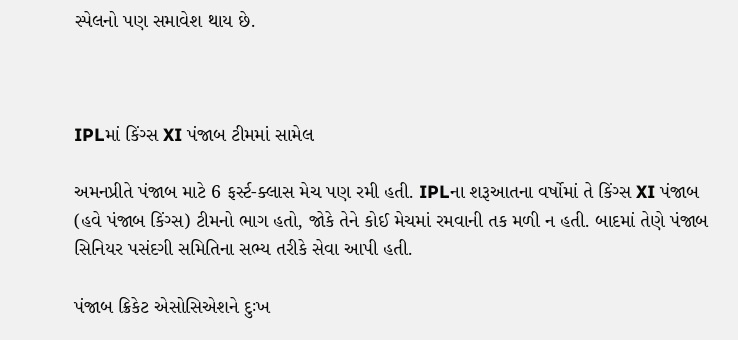સ્પેલનો પણ સમાવેશ થાય છે.



IPLમાં કિંગ્સ XI પંજાબ ટીમમાં સામેલ

અમનપ્રીતે પંજાબ માટે 6 ફર્સ્ટ-ક્લાસ મેચ પણ રમી હતી. IPLના શરૂઆતના વર્ષોમાં તે કિંગ્સ XI પંજાબ (હવે પંજાબ કિંગ્સ) ટીમનો ભાગ હતો, જોકે તેને કોઈ મેચમાં રમવાની તક મળી ન હતી. બાદમાં તેણે પંજાબ સિનિયર પસંદગી સમિતિના સભ્ય તરીકે સેવા આપી હતી.

પંજાબ ક્રિકેટ એસોસિએશને દુઃખ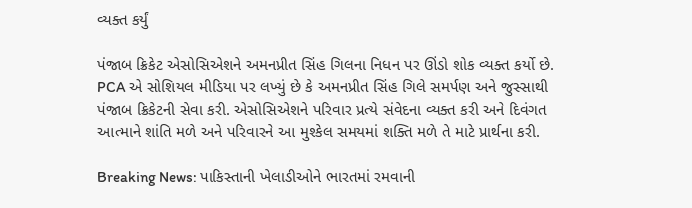વ્યક્ત કર્યું

પંજાબ ક્રિકેટ એસોસિએશને અમનપ્રીત સિંહ ગિલના નિધન પર ઊંડો શોક વ્યક્ત કર્યો છે. PCA એ સોશિયલ મીડિયા પર લખ્યું છે કે અમનપ્રીત સિંહ ગિલે સમર્પણ અને જુસ્સાથી પંજાબ ક્રિકેટની સેવા કરી. એસોસિએશને પરિવાર પ્રત્યે સંવેદના વ્યક્ત કરી અને દિવંગત આત્માને શાંતિ મળે અને પરિવારને આ મુશ્કેલ સમયમાં શક્તિ મળે તે માટે પ્રાર્થના કરી.

Breaking News: પાકિસ્તાની ખેલાડીઓને ભારતમાં રમવાની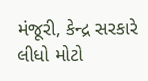મંજૂરી, કેન્દ્ર સરકારે લીધો મોટો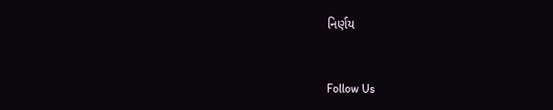નિર્ણય



Follow Us